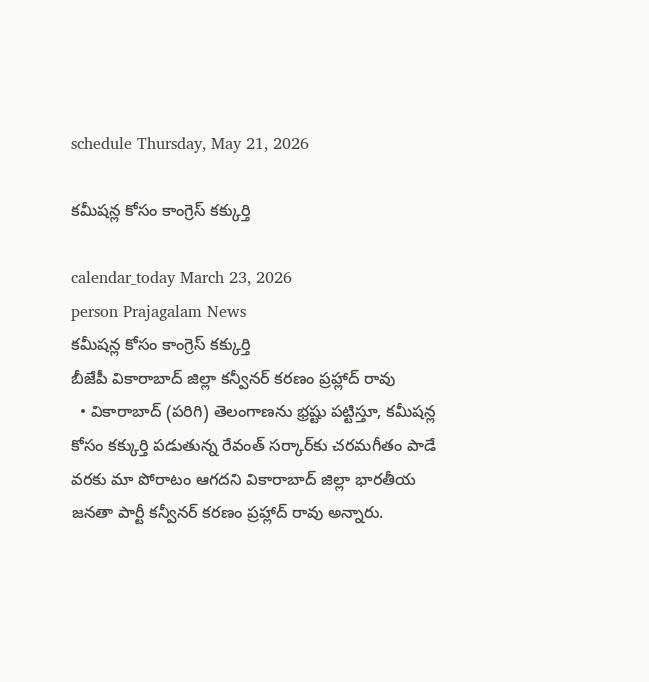schedule Thursday, May 21, 2026

కమీషన్ల కోసం కాంగ్రెస్ కక్కుర్తి

calendar_today March 23, 2026
person Prajagalam News
కమీషన్ల కోసం కాంగ్రెస్ కక్కుర్తి
బీజేపీ వికారాబాద్ జిల్లా కన్వీనర్ కరణం ప్రహ్లాద్ రావు
  • వికారాబాద్ (పరిగి) తెలంగాణను భ్రష్టు పట్టిస్తూ, కమీషన్ల కోసం కక్కుర్తి పడుతున్న రేవంత్ సర్కార్‌కు చరమగీతం పాడే వరకు మా పోరాటం ఆగదని వికారాబాద్ జిల్లా భారతీయ జనతా పార్టీ కన్వీనర్ కరణం ప్రహ్లాద్ రావు అన్నారు.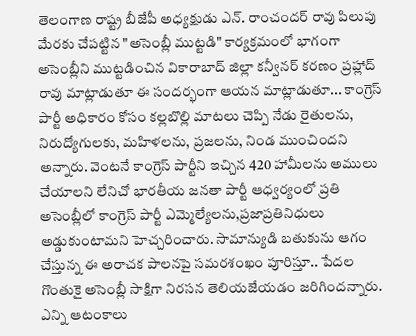తెలంగాణ రాష్ట్ర బీజేపీ అధ్యక్షుడు ఎన్. రాంచందర్ రావు పిలుపు మేరకు చేపట్టిన "అసెంబ్లీ ముట్టడి" కార్యక్రమంలో భాగంగా అసెంబ్లీని ముట్టడించిన వికారాబాద్ జిల్లా కన్వీనర్ కరణం ప్రహ్లాద్ రావు మాట్లాడుతూ ఈ సందర్భంగా ఆయన మాట్లాడుతూ... కాంగ్రెస్ పార్టీ అధికారం కోసం కల్లబొల్లి మాటలు చెప్పి నేడు రైతులను, నిరుద్యోగులకు, మహిళలను, ప్రజలను, నిండ ముంచిందని అన్నారు. వెంటనే కాంగ్రెస్ పార్టీని ఇచ్చిన 420 హామీలను అములు చేయాలని లేనిచో భారతీయ జనతా పార్టీ ఆధ్వర్యంలో ప్రతి అసెంబ్లీలో కాంగ్రెస్ పార్టీ ఎమ్మెల్యేలను,ప్రజాప్రతినిధులు అడ్డుకుంటామని హెచ్చరించారు. సామాన్యుడి బతుకును ఆగం చేస్తున్న ఈ అరాచక పాలనపై సమరశంఖం పూరిస్తూ.. పేదల గొంతుకై అసెంబ్లీ సాక్షిగా నిరసన తెలియజేయడం జరిగిందన్నారు. ఎన్ని ఆటంకాలు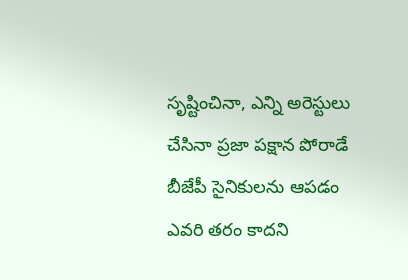సృష్టించినా, ఎన్ని అరెస్టులు చేసినా ప్రజా పక్షాన పోరాడే బీజేపీ సైనికులను ఆపడం ఎవరి తరం కాదని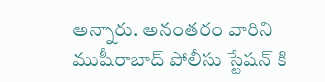అన్నారు. అనంతరం వారిని ముషీరాబాద్ పోలీసు స్టేషన్ కి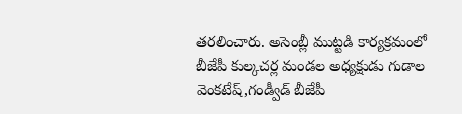తరలించారు. అసెంబ్లీ ముట్టడి కార్యక్రమంలో బీజేపీ కుల్కచర్ల మండల అధ్యక్షుడు గుడాల వెంకటేష్,గండ్వీడ్ బీజేపీ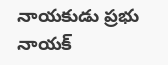నాయకుడు ప్రభు నాయక్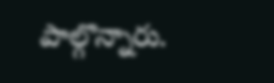పాల్గొన్నారు.